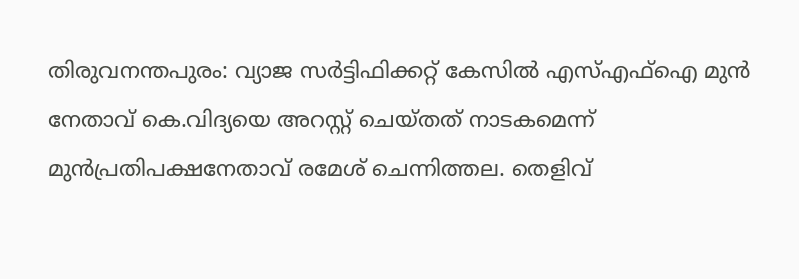തിരുവനന്തപുരം: വ്യാജ സർട്ടിഫിക്കറ്റ് കേസില്‍ എസ്എഫ്ഐ മുൻ നേതാവ് കെ.വിദ്യയെ അറസ്റ്റ് ചെയ്തത് നാടകമെന്ന് മുൻപ്രതിപക്ഷനേതാവ് രമേശ് ചെന്നിത്തല. തെളിവ്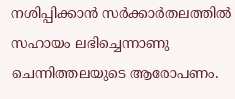നശിപ്പിക്കാൻ സർക്കാർതലത്തിൽ സഹായം ലഭിച്ചെന്നാണു ചെന്നിത്തലയുടെ ആരോപണം.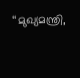‘‘മുഖ്യമന്ത്രി,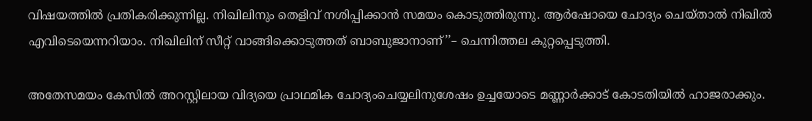വിഷയത്തിൽ പ്രതികരിക്കുന്നില്ല. നിഖിലിനും തെളിവ് നശിപ്പിക്കാൻ സമയം കൊടുത്തിരുന്നു. ആർഷോയെ ചോദ്യം ചെയ്താൽ നിഖിൽ എവിടെയെന്നറിയാം. നിഖിലിന് സീറ്റ് വാങ്ങിക്കൊടുത്തത് ബാബുജാനാണ്’’– ചെന്നിത്തല കുറ്റപ്പെടുത്തി.

അതേസമയം കേസിൽ അറസ്റ്റിലായ വിദ്യയെ പ്രാഥമിക ചോദ്യംചെയ്യലിനുശേഷം ഉച്ചയോടെ മണ്ണാര്‍ക്കാട് കോടതിയില്‍ ഹാജരാക്കും.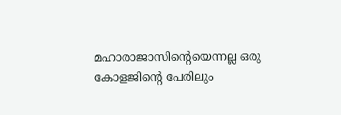മഹാരാജാസിന്‍റെയെന്നല്ല ഒരു കോളജിന്‍റെ പേരിലും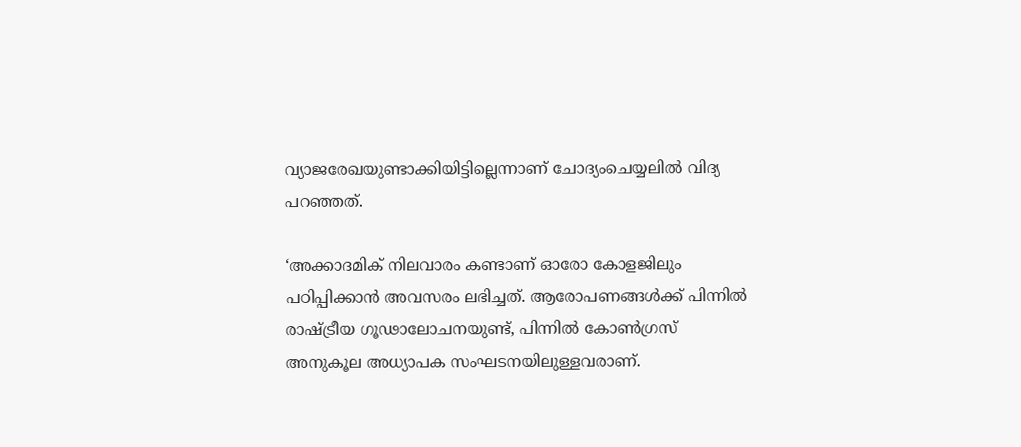വ്യാജരേഖയുണ്ടാക്കിയിട്ടില്ലെന്നാണ് ചോദ്യംചെയ്യലില്‍ വിദ്യ പറഞ്ഞത്.

‘അക്കാദമിക് നിലവാരം കണ്ടാണ് ഓരോ കോളജിലും പഠിപ്പിക്കാന്‍ അവസരം ലഭിച്ചത്. ആരോപണങ്ങള്‍ക്ക് പിന്നില്‍ രാഷ്ട്രീയ ഗൂഢാലോചനയുണ്ട്, പിന്നില്‍ കോണ്‍ഗ്രസ് അനുകൂല അധ്യാപക സംഘടനയിലുള്ളവരാണ്.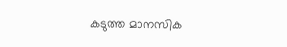കടുത്ത മാനസിക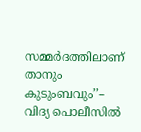സമ്മര്‍ദത്തിലാണ് താനും കുടുംബവും’’– വിദ്യ പൊലീസിൽ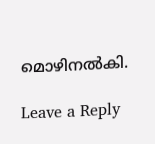മൊഴിനൽകി.

Leave a Reply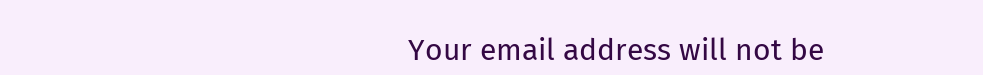Your email address will not be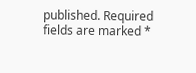published. Required fields are marked *